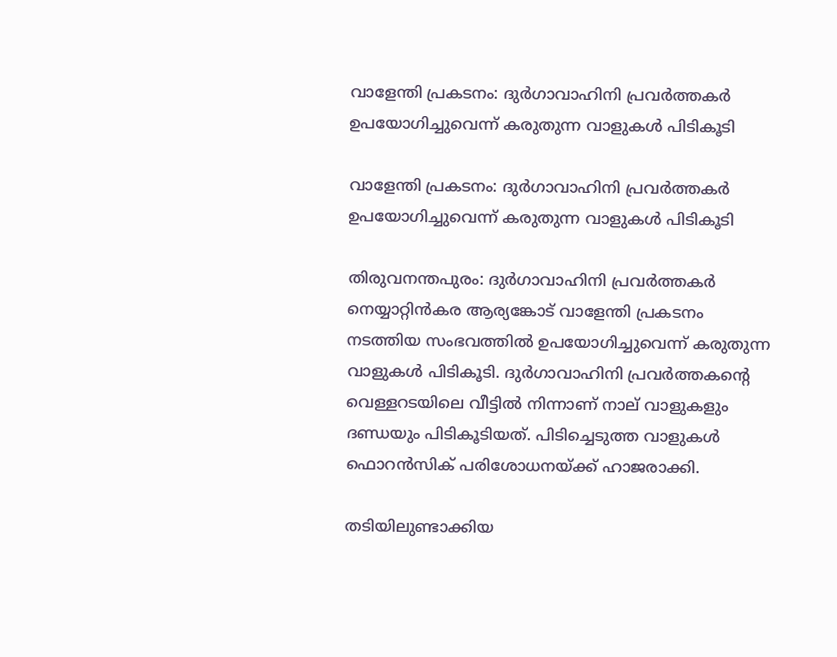വാളേന്തി പ്രകടനം: ദുര്‍ഗാവാഹിനി പ്രവര്‍ത്തകര്‍ ഉപയോഗിച്ചുവെന്ന് കരുതുന്ന വാളുകള്‍ പിടികൂടി

വാളേന്തി പ്രകടനം: ദുര്‍ഗാവാഹിനി പ്രവര്‍ത്തകര്‍ ഉപയോഗിച്ചുവെന്ന് കരുതുന്ന വാളുകള്‍ പിടികൂടി

തിരുവനന്തപുരം: ദുര്‍ഗാവാഹിനി പ്രവര്‍ത്തകര്‍ നെയ്യാറ്റിന്‍കര ആര്യങ്കോട് വാളേന്തി പ്രകടനം നടത്തിയ സംഭവത്തില്‍ ഉപയോഗിച്ചുവെന്ന് കരുതുന്ന വാളുകള്‍ പിടികൂടി. ദുര്‍ഗാവാഹിനി പ്രവര്‍ത്തകന്റെ വെള്ളറടയിലെ വീട്ടില്‍ നിന്നാണ് നാല് വാളുകളും ദണ്ഡയും പിടികൂടിയത്. പിടിച്ചെടുത്ത വാളുകള്‍ ഫൊറന്‍സിക് പരിശോധനയ്ക്ക് ഹാജരാക്കി.

തടിയിലുണ്ടാക്കിയ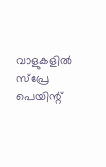വാളുകളില്‍ സ്‌പ്രേ പെയിന്റ്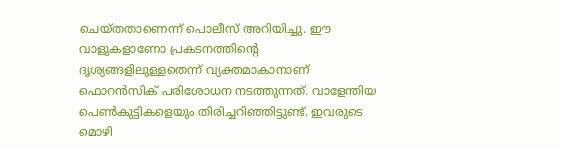ചെയ്തതാണെന്ന് പൊലീസ് അറിയിച്ചു. ഈ വാളുകളാണോ പ്രകടനത്തിന്റെ ദൃശ്യങ്ങളിലുള്ളതെന്ന് വ്യക്തമാകാനാണ് ഫൊറന്‍സിക് പരിശോധന നടത്തുന്നത്. വാളേന്തിയ പെണ്‍കുട്ടികളെയും തിരിച്ചറിഞ്ഞിട്ടുണ്ട്. ഇവരുടെ മൊഴി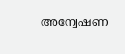അന്വേഷണ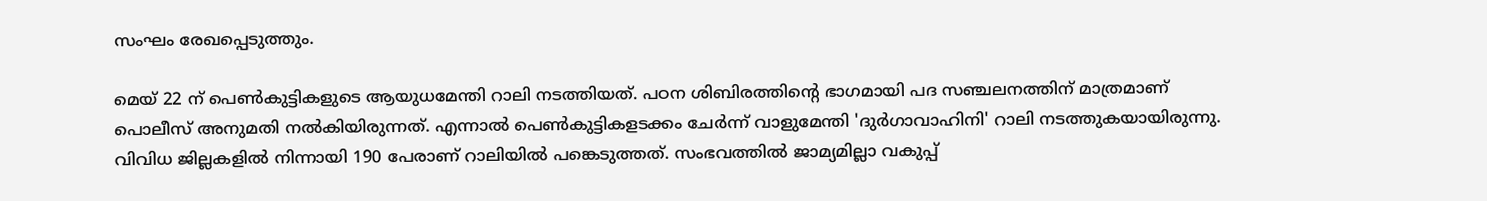സംഘം രേഖപ്പെടുത്തും.

മെയ് 22 ന് പെണ്‍കുട്ടികളുടെ ആയുധമേന്തി റാലി നടത്തിയത്. പഠന ശിബിരത്തിന്റെ ഭാഗമായി പദ സഞ്ചലനത്തിന് മാത്രമാണ് പൊലീസ് അനുമതി നല്‍കിയിരുന്നത്. എന്നാല്‍ പെണ്‍കുട്ടികളടക്കം ചേര്‍ന്ന് വാളുമേന്തി 'ദുര്‍ഗാവാഹിനി' റാലി നടത്തുകയായിരുന്നു. വിവിധ ജില്ലകളില്‍ നിന്നായി 190 പേരാണ് റാലിയില്‍ പങ്കെടുത്തത്. സംഭവത്തില്‍ ജാമ്യമില്ലാ വകുപ്പ്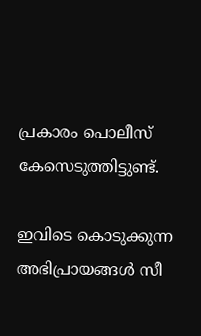പ്രകാരം പൊലീസ് കേസെടുത്തിട്ടുണ്ട്.

ഇവിടെ കൊടുക്കുന്ന അഭിപ്രായങ്ങള്‍ സീ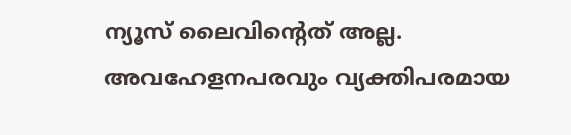ന്യൂസ് ലൈവിന്റെത് അല്ല. അവഹേളനപരവും വ്യക്തിപരമായ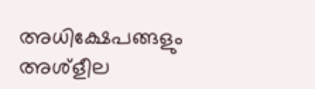അധിക്ഷേപങ്ങളും അശ്‌ളീല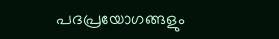പദപ്രയോഗങ്ങളും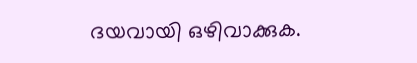ദയവായി ഒഴിവാക്കുക.